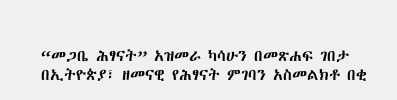“መጋቤ ሕፃናት” አዝመራ ካሳሁን በመጽሐፍ ገበታ
በኢትዮጵያ፣ ዘመናዊ የሕፃናት ምገባን አስመልክቶ በቂ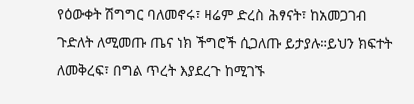የዕውቀት ሽግግር ባለመኖሩ፣ ዛሬም ድረስ ሕፃናት፣ ከአመጋገብ ጉድለት ለሚመጡ ጤና ነክ ችግሮች ሲጋለጡ ይታያሉ።ይህን ክፍተት ለመቅረፍ፣ በግል ጥረት እያደረጉ ከሚገኙ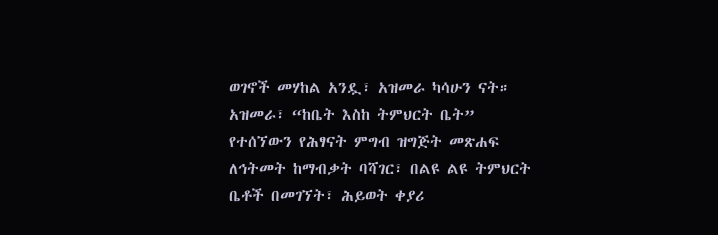ወገኖች መሃከል አንዷ፣ አዝመራ ካሳሁን ናት። አዝመራ፣ “ከቤት እስከ ትምህርት ቤት” የተሰኘውን የሕፃናት ምግብ ዝግጅት መጽሐፍ ለኅትመት ከማብቃት ባሻገር፣ በልዩ ልዩ ትምህርት ቤቶች በመገኘት፣ ሕይወት ቀያሪ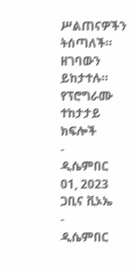ሥልጠናዎችን ትሰጣለች። ዘገባውን ይከታተሉ።
የፕሮግራሙ ተከታታይ ክፍሎች
-
ዲሴምበር 01, 2023
ጋቢና ቪኦኤ
-
ዲሴምበር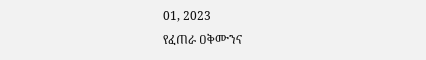01, 2023
የፈጠራ ዐቅሙንና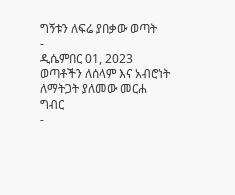ግኝቱን ለፍሬ ያበቃው ወጣት
-
ዲሴምበር 01, 2023
ወጣቶችን ለሰላም እና አብሮነት ለማትጋት ያለመው መርሐ ግብር
-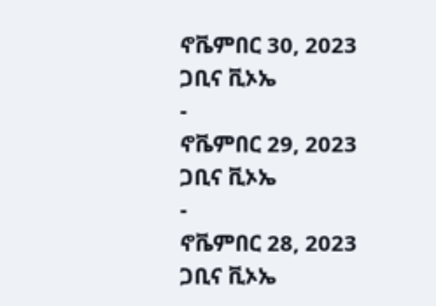ኖቬምበር 30, 2023
ጋቢና ቪኦኤ
-
ኖቬምበር 29, 2023
ጋቢና ቪኦኤ
-
ኖቬምበር 28, 2023
ጋቢና ቪኦኤ